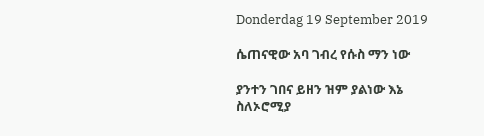Donderdag 19 September 2019

ሴጠናዊው አባ ገብረ የሱስ ማን ነው

ያንተን ገበና ይዘን ዝም ያልነው እኔ ስለኦሮሚያ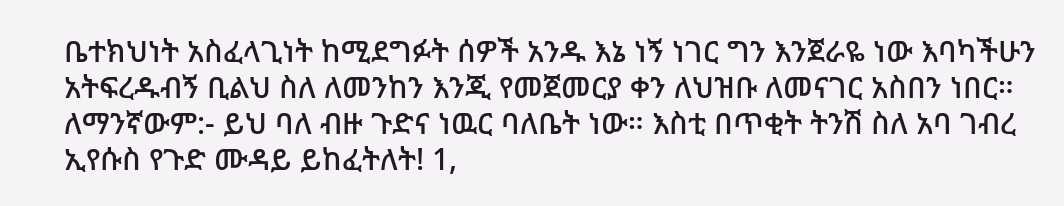ቤተክህነት አስፈላጊነት ከሚደግፉት ሰዎች አንዱ እኔ ነኝ ነገር ግን እንጀራዬ ነው እባካችሁን አትፍረዱብኝ ቢልህ ስለ ለመንከን እንጂ የመጀመርያ ቀን ለህዝቡ ለመናገር አስበን ነበር። ለማንኛውም:- ይህ ባለ ብዙ ጉድና ነዉር ባለቤት ነው። እስቲ በጥቂት ትንሽ ስለ አባ ገብረ ኢየሱስ የጉድ ሙዳይ ይከፈትለት! 1,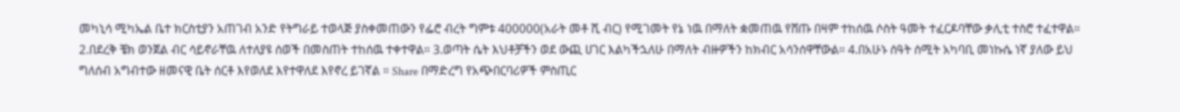መካኒሳ ሚካኤል ቤተ ክርስቲያን አጠገብ አንድ የትግራይ ተወላጅ ያስቀመጠውን የፌሮ ብረት ግምቱ 400000(አራት መቶ ሺ ብር) የሚገመት የኔ ነዉ በማለት ቋመጠዉ የሸጡ በዛም ተከሰዉ ሶስት ዓመት ተፈርዶባቸው ቃሊቲ ተስሮ ተፈተዋል። 2.በደረቅ ቼክ ወንጀል ብር ሳይኖራቸዉ ለተለያዩ ሰወች በመስጠት ተከሰዉ ተቀተዋል። 3.ወጣት ሴት እህቶቻችን ወደ ውጪ ሀገር እልካችኋለሁ በማለት ብዙዎችን ከክብር አሳንሰዋቸውል። 4.በአሁኑ ሰዓት ሰሚት አካባቢ መነኩሴ ነኛ ያለው ይህ ግለሰብ አግብተው ዘመናዊ ቤት ሰርቶ እየወለደ እየተዋለደ እየኖረ ይገኛል ። Share በማድረግ የአጭበርባሪዎች ምስጢር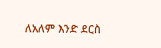ለአለም እንድ ደርስ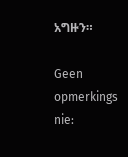አግዙን።

Geen opmerkings nie: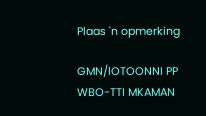Plaas 'n opmerking

GMN/lOTOONNI PP WBO-TTI MKAMAN